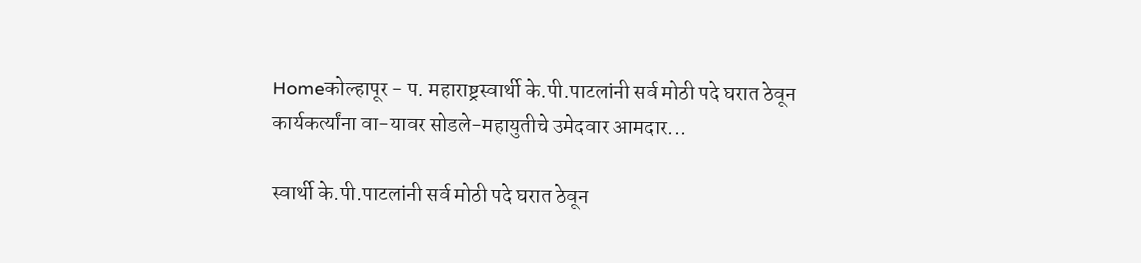Homeकोल्हापूर - प. महाराष्ट्रस्वार्थी के.पी.पाटलांनी सर्व मोठी पदे घरात ठेवून कार्यकर्त्यांना वा-यावर सोडले-महायुतीचे उमेदवार आमदार...

स्वार्थी के.पी.पाटलांनी सर्व मोठी पदे घरात ठेवून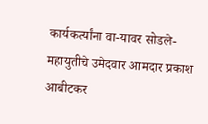कार्यकर्त्यांना वा-यावर सोडले-महायुतीचे उमेदवार आमदार प्रकाश आबीटकर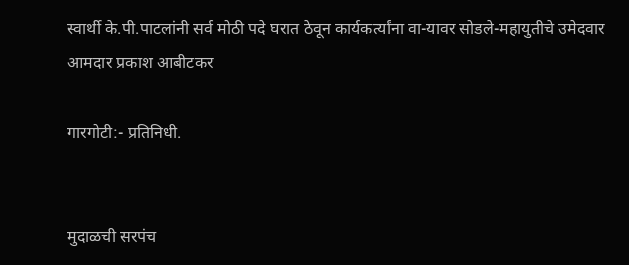स्वार्थी के.पी.पाटलांनी सर्व मोठी पदे घरात ठेवून कार्यकर्त्यांना वा-यावर सोडले-महायुतीचे उमेदवार आमदार प्रकाश आबीटकर

गारगोटी:- प्रतिनिधी.


मुदाळची सरपंच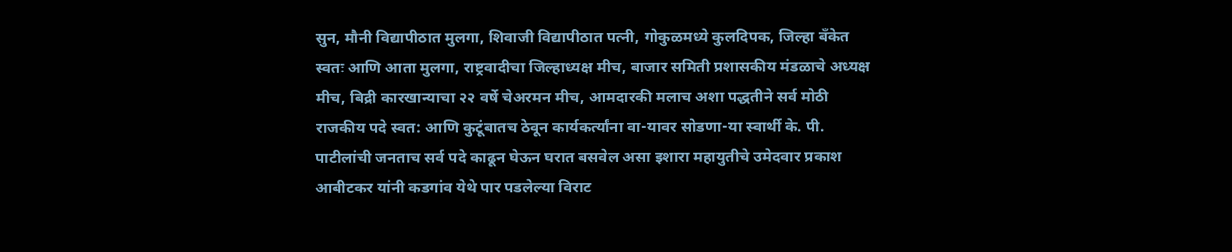सुन, मौनी विद्यापीठात मुलगा, शिवाजी विद्यापीठात पत्नी, गोकुळमध्ये कुलदिपक, जिल्हा बॅंकेत स्वतः आणि आता मुलगा, राष्ट्रवादीचा जिल्हाध्यक्ष मीच, बाजार समिती प्रशासकीय मंडळाचे अध्यक्ष मीच, बिद्री कारखान्याचा २२ वर्षे चेअरमन मीच, आमदारकी मलाच अशा पद्धतीने सर्व मोठी राजकीय पदे स्वत: आणि कुटूंबातच ठेवून कार्यकर्त्यांना वा-यावर सोडणा-या स्वार्थी के. पी. पाटीलांची जनताच सर्व पदे काढून घेऊन घरात बसवेल असा इशारा महायुतीचे उमेदवार प्रकाश आबीटकर यांनी कडगांव येथे पार पडलेल्या विराट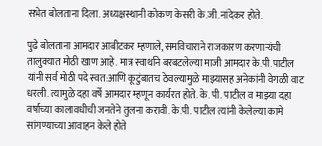सभेत बोलताना दिला. अध्यक्षस्थानी कोकण केसरी के.जी.नांदेकर होते.

पुढे बोलताना आमदार आबीटकर म्हणाले, समविचाराने राजकारण करणाऱ्यंची तालुक्यात मोठी खाण आहे. मात्र स्वार्थाने बरबटलेल्या माजी आमदार के.पी.पाटील यांनी सर्व मोठी पदे स्वत:आणि कूटुंबातच ठेवल्यामुळे माझ्यासह अनेकांनी वेगळी वाट धरली. त्यामुळे दहा वर्षे आमदार म्हणून कार्यरत होते. के. पी. पाटील व माझ्या दहा वर्षाच्या कालावधीची जनतेने तुलना करावी. के.पी. पाटील त्यांनी केलेल्या कामे सांगण्याच्या आवाहन केले होते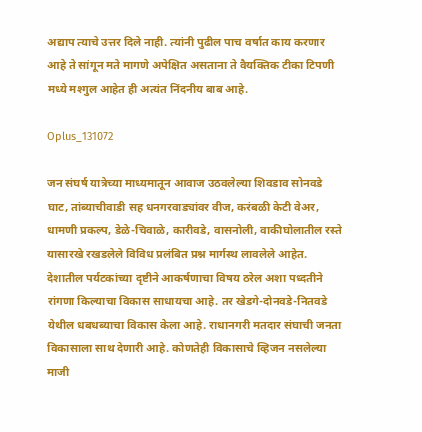अद्याप त्याचे उत्तर दिले नाही. त्यांनी पुढील पाच वर्षात काय करणार आहे ते सांगून मते मागणे अपेक्षित असताना ते वैयक्तिक टीका टिपणी मध्ये मश्गुल आहेत ही अत्यंत निंदनीय बाब आहे.

Oplus_131072

जन संघर्ष यात्रेच्या माध्यमातून आवाज उठवलेल्या शिवडाव सोनवडे घाट, तांब्याचीवाडी सह धनगरवाड्यांवर वीज, करंबळी केटी वेअर, धामणी प्रकल्प, डेळे-चिवाळे, कारीवडे, वासनोली, वाकीघोलातील रस्ते यासारखे रखडलेले विविध प्रलंबित प्रश्न मार्गस्थ लावलेले आहेत. देशातील पर्यटकांच्या दृष्टीने आकर्षणाचा विषय ठरेल अशा पध्दतीने रांगणा किल्याचा विकास साधायचा आहे. तर खेडगे-दोनवडे-नितवडे येथील धबधब्याचा विकास केला आहे. राधानगरी मतदार संघाची जनता विकासाला साथ देणारी आहे. कोणतेही विकासाचे व्हिजन नसलेल्या माजी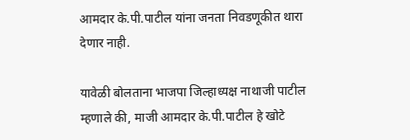आमदार के.पी.पाटील यांना जनता निवडणूकीत थारा देणार नाही.

यावेळी बोलताना भाजपा जिल्हाध्यक्ष नाथाजी पाटील म्हणाले की, माजी आमदार के.पी.पाटील हे खोटे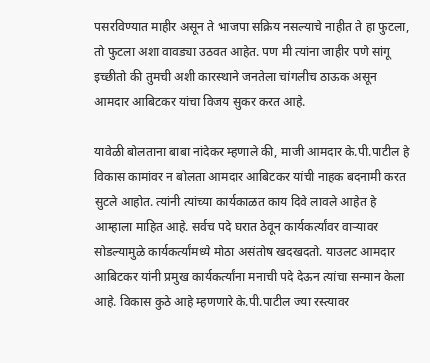पसरविण्यात माहीर असून ते भाजपा सक्रिय नसल्याचे नाहीत ते हा फुटला, तो फुटला अशा वावड्या उठवत आहेत. पण मी त्यांना जाहीर पणे सांगू इच्छीतो की तुमची अशी कारस्थाने जनतेला चांगलीच ठाऊक असून आमदार आबिटकर यांचा विजय सुकर करत आहे.

यावेळी बोलताना बाबा नांदेकर म्हणाले की, माजी आमदार के.पी.पाटील हे विकास कामांवर न बोलता आमदार आबिटकर यांची नाहक बदनामी करत सुटले आहोत. त्यांनी त्यांच्या कार्यकाळत काय दिवे लावले आहेत हे आम्हाला माहित आहे. सर्वच पदे घरात ठेवून कार्यकर्त्यांवर वाऱ्यावर सोडल्यामुळे कार्यकर्त्यांमध्ये मोठा असंतोष खदखदतो. याउलट आमदार आबिटकर यांनी प्रमुख कार्यकर्त्यांना मनाची पदे देऊन त्यांचा सन्मान केला आहे. विकास कुठे आहे म्हणणारे के.पी.पाटील ज्या रस्त्यावर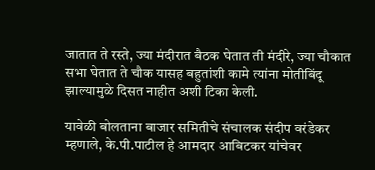जातात ते रस्ते, ज्या मंदीरात बैठक घेतात ती मंदीरे, ज्या चौकात सभा घेतात ते चौक यासह बहुतांशी कामे त्यांना मोतीबिंदू झाल्यामुळे दिसत नाहीत अशी टिका केली.

यावेळी बोलताना बाजार समितीचे संचालक संदीप वरंडेकर म्हणाले, के.पी.पाटील हे आमदार आबिटकर यांचेवर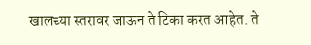खालच्या स्तरावर जाऊन ते टिका करत आहेत. ते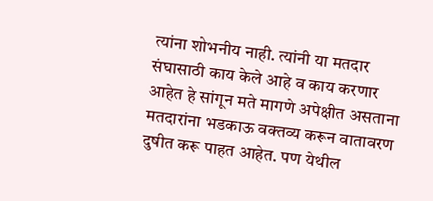त्यांना शोभनीय नाही. त्यांनी या मतदार संघासाठी काय केले आहे व काय करणार आहेत हे सांगून मते मागणे अपेक्षीत असताना मतदारांना भडकाऊ वक्तव्य करून वातावरण दुषीत करू पाहत आहेत. पण येथील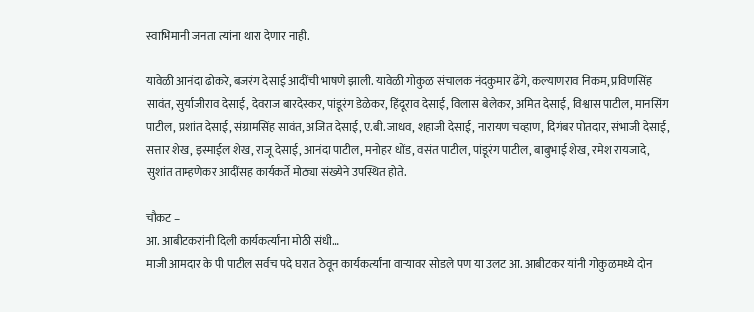स्वाभिमानी जनता त्यांना थारा देणार नाही.

यावेळी आनंदा ढोकरे, बजरंग देसाई आदींची भाषणे झाली. यावेळी गोकुळ संचालक नंदकुमार ढेंगे, कल्याणराव निकम, प्रविणसिंह सावंत, सुर्याजीराव देसाई, देवराज बारदेस्कर, पांडूरंग डेळेकर, हिंदूराव देसाई, विलास बेलेकर, अमित देसाई, विश्वास पाटील, मानसिंग पाटील, प्रशांत देसाई, संग्रामसिंह सावंत, अजित देसाई, ए.बी.जाधव, शहाजी देसाई, नारायण चव्हाण, दिगंबर पोतदार, संभाजी देसाई, सत्तार शेख, इस्माईल शेख, राजू देसाई, आनंदा पाटील, मनोहर धोंड, वसंत पाटील, पांडूरंग पाटील, बाबुभाई शेख, रमेश रायजादे, सुशांत ताम्हणेकर आदींसह कार्यकर्ते मोठ्या संख्येने उपस्थित होते.

चौकट –
आ. आबीटकरांनी दिली कार्यकर्त्यांना मोठी संधी…
माजी आमदार के पी पाटील सर्वच पदे घरात ठेवून कार्यकर्त्यांना वाऱ्यावर सोडले पण या उलट आ. आबीटकर यांनी गोकुळमध्ये दोन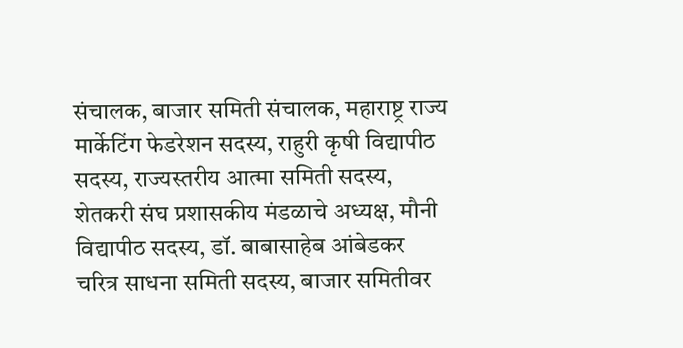संचालक, बाजार समिती संचालक, महाराष्ट्र राज्य मार्केटिंग फेडरेशन सदस्य, राहुरी कृषी विद्यापीठ सदस्य, राज्यस्तरीय आत्मा समिती सदस्य, शेतकरी संघ प्रशासकीय मंडळाचे अध्यक्ष, मौनी विद्यापीठ सदस्य, डॉ. बाबासाहेब आंबेडकर चरित्र साधना समिती सदस्य, बाजार समितीवर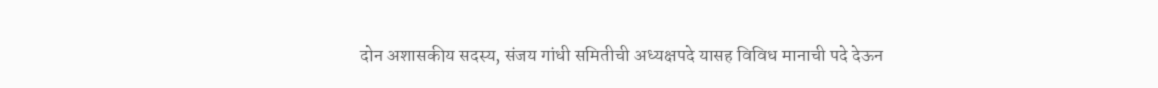दोन अशासकीय सदस्य, संजय गांधी समितीची अध्यक्षपदे यासह विविध मानाची पदे देऊन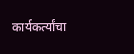कार्यकर्त्यांचा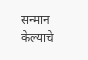सन्मान केल्याचे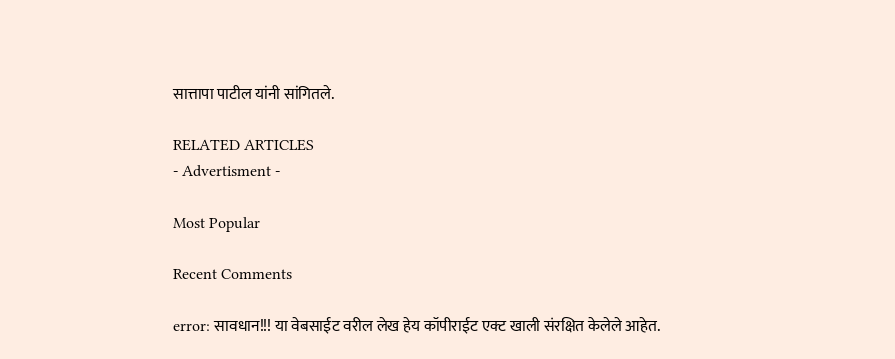सात्तापा पाटील यांनी सांगितले.

RELATED ARTICLES
- Advertisment -

Most Popular

Recent Comments

error: सावधान!!! या वेबसाईट वरील लेख हेय कॉपीराईट एक्ट खाली संरक्षित केलेले आहेत.